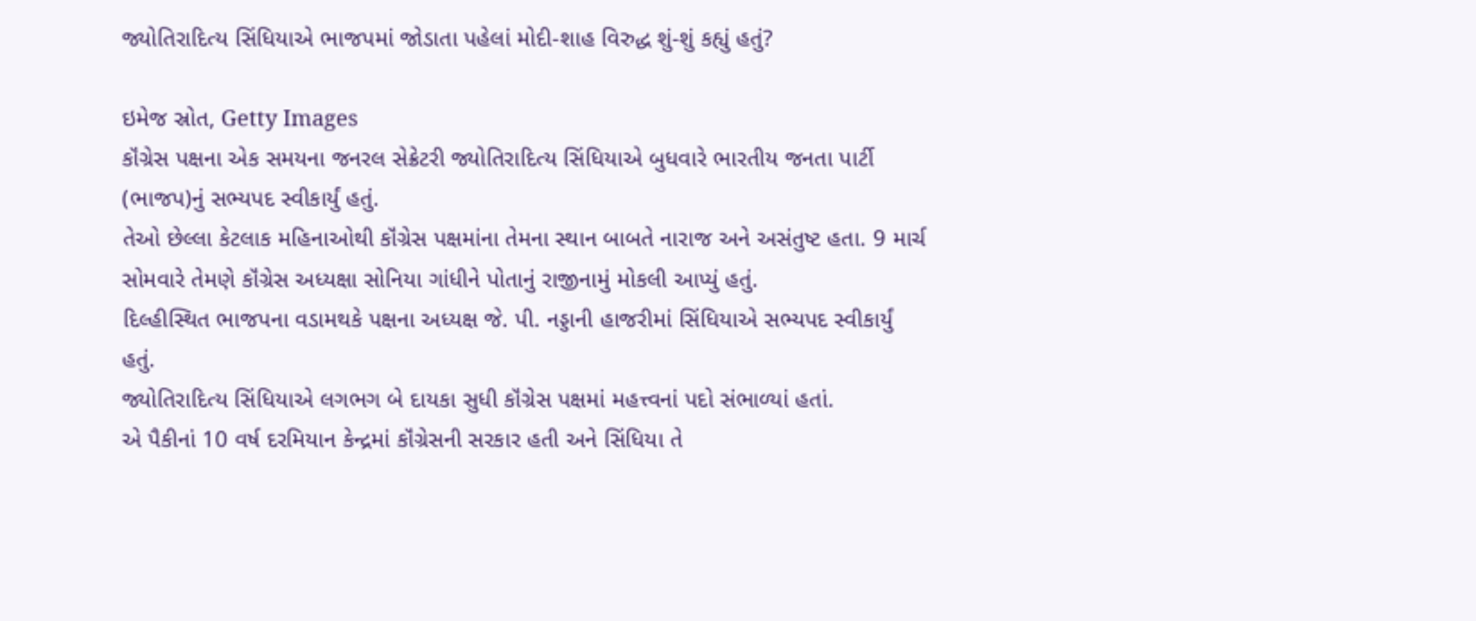જ્યોતિરાદિત્ય સિંધિયાએ ભાજપમાં જોડાતા પહેલાં મોદી-શાહ વિરુદ્ધ શું-શું કહ્યું હતું?

ઇમેજ સ્રોત, Getty Images
કૉંગ્રેસ પક્ષના એક સમયના જનરલ સેક્રેટરી જ્યોતિરાદિત્ય સિંધિયાએ બુધવારે ભારતીય જનતા પાર્ટી (ભાજપ)નું સભ્યપદ સ્વીકાર્યું હતું.
તેઓ છેલ્લા કેટલાક મહિનાઓથી કૉંગ્રેસ પક્ષમાંના તેમના સ્થાન બાબતે નારાજ અને અસંતુષ્ટ હતા. 9 માર્ચ સોમવારે તેમણે કૉંગ્રેસ અધ્યક્ષા સોનિયા ગાંધીને પોતાનું રાજીનામું મોકલી આપ્યું હતું.
દિલ્હીસ્થિત ભાજપના વડામથકે પક્ષના અધ્યક્ષ જે. પી. નડ્ડાની હાજરીમાં સિંધિયાએ સભ્યપદ સ્વીકાર્યું હતું.
જ્યોતિરાદિત્ય સિંધિયાએ લગભગ બે દાયકા સુધી કૉંગ્રેસ પક્ષમાં મહત્ત્વનાં પદો સંભાળ્યાં હતાં.
એ પૈકીનાં 10 વર્ષ દરમિયાન કેન્દ્રમાં કૉંગ્રેસની સરકાર હતી અને સિંધિયા તે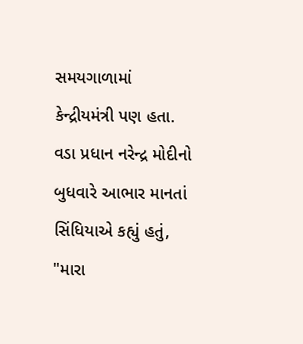સમયગાળામાં કેન્દ્રીયમંત્રી પણ હતા.
વડા પ્રધાન નરેન્દ્ર મોદીનો બુધવારે આભાર માનતાં સિંધિયાએ કહ્યું હતું, "મારા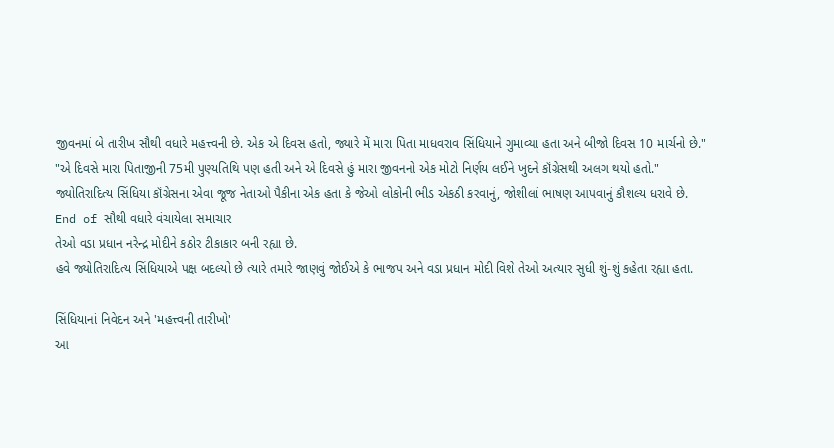જીવનમાં બે તારીખ સૌથી વધારે મહત્ત્વની છે. એક એ દિવસ હતો, જ્યારે મેં મારા પિતા માધવરાવ સિંધિયાને ગુમાવ્યા હતા અને બીજો દિવસ 10 માર્ચનો છે."
"એ દિવસે મારા પિતાજીની 75મી પુણ્યતિથિ પણ હતી અને એ દિવસે હું મારા જીવનનો એક મોટો નિર્ણય લઈને ખુદને કૉંગ્રેસથી અલગ થયો હતો."
જ્યોતિરાદિત્ય સિંધિયા કૉંગ્રેસના એવા જૂજ નેતાઓ પૈકીના એક હતા કે જેઓ લોકોની ભીડ એકઠી કરવાનું, જોશીલાં ભાષણ આપવાનું કૌશલ્ય ધરાવે છે.
End of સૌથી વધારે વંચાયેલા સમાચાર
તેઓ વડા પ્રધાન નરેન્દ્ર મોદીને કઠોર ટીકાકાર બની રહ્યા છે.
હવે જ્યોતિરાદિત્ય સિંધિયાએ પક્ષ બદલ્યો છે ત્યારે તમારે જાણવું જોઈએ કે ભાજપ અને વડા પ્રધાન મોદી વિશે તેઓ અત્યાર સુધી શું-શું કહેતા રહ્યા હતા.

સિંધિયાનાં નિવેદન અને 'મહત્ત્વની તારીખો'
આ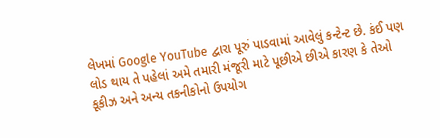લેખમાં Google YouTube દ્વારા પૂરું પાડવામાં આવેલું કન્ટેન્ટ છે. કંઈ પણ લોડ થાય તે પહેલાં અમે તમારી મંજૂરી માટે પૂછીએ છીએ કારણ કે તેઓ કૂકીઝ અને અન્ય તકનીકોનો ઉપયોગ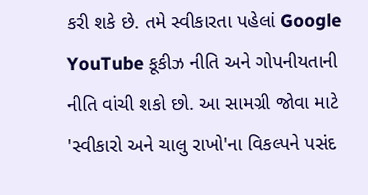કરી શકે છે. તમે સ્વીકારતા પહેલાં Google YouTube કૂકીઝ નીતિ અને ગોપનીયતાની નીતિ વાંચી શકો છો. આ સામગ્રી જોવા માટે 'સ્વીકારો અને ચાલુ રાખો'ના વિકલ્પને પસંદ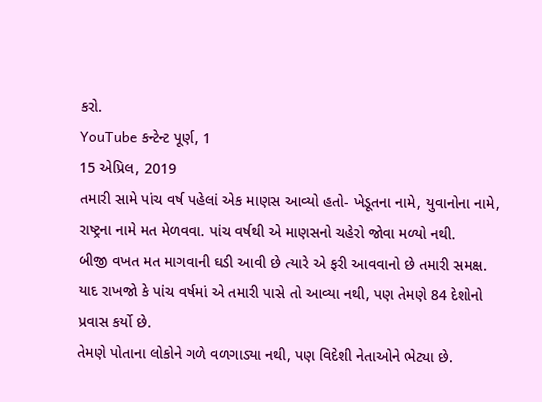કરો.
YouTube કન્ટેન્ટ પૂર્ણ, 1
15 એપ્રિલ, 2019
તમારી સામે પાંચ વર્ષ પહેલાં એક માણસ આવ્યો હતો- ખેડૂતના નામે, યુવાનોના નામે, રાષ્ટ્રના નામે મત મેળવવા. પાંચ વર્ષથી એ માણસનો ચહેરો જોવા મળ્યો નથી.
બીજી વખત મત માગવાની ઘડી આવી છે ત્યારે એ ફરી આવવાનો છે તમારી સમક્ષ. યાદ રાખજો કે પાંચ વર્ષમાં એ તમારી પાસે તો આવ્યા નથી, પણ તેમણે 84 દેશોનો પ્રવાસ કર્યો છે.
તેમણે પોતાના લોકોને ગળે વળગાડ્યા નથી, પણ વિદેશી નેતાઓને ભેટ્યા છે.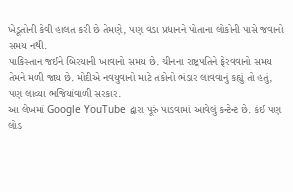ખેડૂતોની કેવી હાલત કરી છે તેમણે, પણ વડા પ્રધાનને પોતાના લોકોની પાસે જવાનો સમય નથી.
પાકિસ્તાન જઈને બિરયાની ખાવાનો સમય છે. ચીનના રાષ્ટ્રપતિને ફેરવવાનો સમય તેમને મળી જાય છે. મોદીએ નવયુવાનો માટે તકોનો ભંડાર લાવવાનું કહ્યું તો હતું, પણ લાવ્યા ભજિયાંવાળી સરકાર.
આ લેખમાં Google YouTube દ્વારા પૂરું પાડવામાં આવેલું કન્ટેન્ટ છે. કંઈ પણ લોડ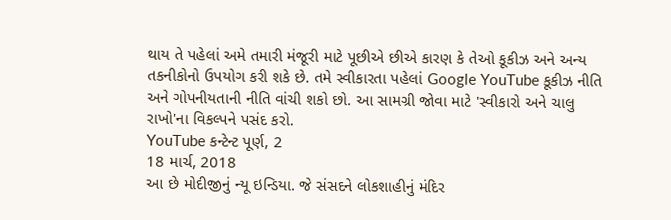થાય તે પહેલાં અમે તમારી મંજૂરી માટે પૂછીએ છીએ કારણ કે તેઓ કૂકીઝ અને અન્ય તકનીકોનો ઉપયોગ કરી શકે છે. તમે સ્વીકારતા પહેલાં Google YouTube કૂકીઝ નીતિ અને ગોપનીયતાની નીતિ વાંચી શકો છો. આ સામગ્રી જોવા માટે 'સ્વીકારો અને ચાલુ રાખો'ના વિકલ્પને પસંદ કરો.
YouTube કન્ટેન્ટ પૂર્ણ, 2
18 માર્ચ, 2018
આ છે મોદીજીનું ન્યૂ ઇન્ડિયા. જે સંસદને લોકશાહીનું મંદિર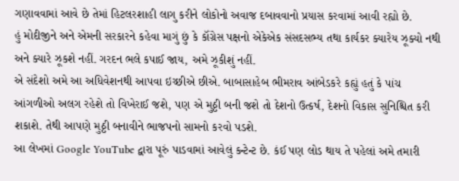ગણાવવામાં આવે છે તેમાં હિટલરશાહી લાગુ કરીને લોકોનો અવાજ દબાવવાનો પ્રયાસ કરવામાં આવી રહ્યો છે.
હું મોદીજીને અને એમની સરકારને કહેવા માગું છું કે કૉંગ્રેસ પક્ષનો એકેએક સંસદસભ્ય તથા કાર્યકર ક્યારેય ઝૂક્યો નથી અને ક્યારે ઝૂકશે નહીં. ગરદન ભલે કપાઈ જાય, અમે ઝૂકીશું નહીં.
એ સંદેશો અમે આ અધિવેશનથી આપવા ઇચ્છીએ છીએ. બાબાસાહેબ ભીમરાવ આંબેડકરે કહ્યું હતું કે પાંચ આંગળીઓ અલગ રહેશે તો વિખેરાઈ જશે, પણ એ મુઠ્ઠી બની જશે તો દેશનો ઉત્કર્ષ, દેશનો વિકાસ સુનિશ્ચિત કરી શકાશે. તેથી આપણે મુઠ્ઠી બનાવીને ભાજપનો સામનો કરવો પડશે.
આ લેખમાં Google YouTube દ્વારા પૂરું પાડવામાં આવેલું કન્ટેન્ટ છે. કંઈ પણ લોડ થાય તે પહેલાં અમે તમારી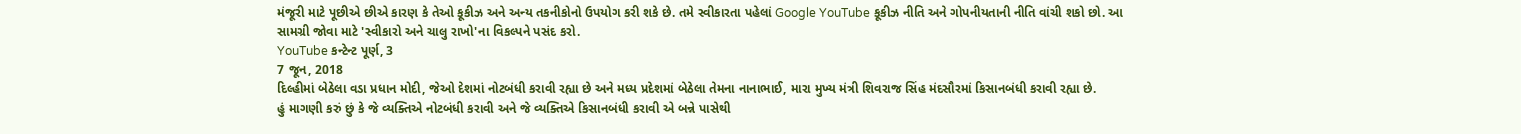મંજૂરી માટે પૂછીએ છીએ કારણ કે તેઓ કૂકીઝ અને અન્ય તકનીકોનો ઉપયોગ કરી શકે છે. તમે સ્વીકારતા પહેલાં Google YouTube કૂકીઝ નીતિ અને ગોપનીયતાની નીતિ વાંચી શકો છો. આ સામગ્રી જોવા માટે 'સ્વીકારો અને ચાલુ રાખો'ના વિકલ્પને પસંદ કરો.
YouTube કન્ટેન્ટ પૂર્ણ, 3
7 જૂન, 2018
દિલ્હીમાં બેઠેલા વડા પ્રધાન મોદી, જેઓ દેશમાં નોટબંધી કરાવી રહ્યા છે અને મધ્ય પ્રદેશમાં બેઠેલા તેમના નાનાભાઈ, મારા મુખ્ય મંત્રી શિવરાજ સિંહ મંદસૌરમાં કિસાનબંધી કરાવી રહ્યા છે.
હું માગણી કરું છું કે જે વ્યક્તિએ નોટબંધી કરાવી અને જે વ્યક્તિએ કિસાનબંધી કરાવી એ બન્ને પાસેથી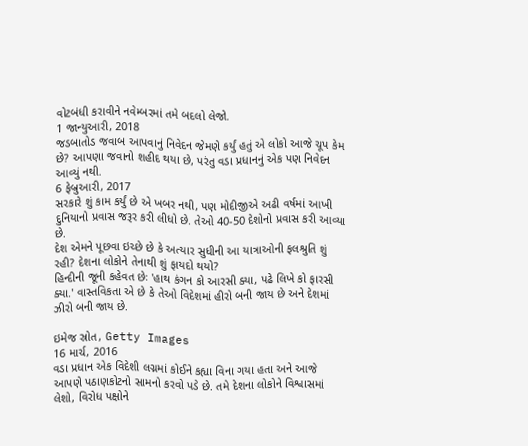વોટબંધી કરાવીને નવેમ્બરમાં તમે બદલો લેજો.
1 જાન્યુઆરી, 2018
જડબાતોડ જવાબ આપવાનું નિવેદન જેમણે કર્યું હતું એ લોકો આજે ચૂપ કેમ છે? આપણા જવાનો શહીદ થયા છે, પરંતુ વડા પ્રધાનનું એક પણ નિવેદન આવ્યું નથી.
6 ફેબ્રુઆરી, 2017
સરકારે શું કામ કર્યું છે એ ખબર નથી, પણ મોદીજીએ અઢી વર્ષમાં આખી દુનિયાનો પ્રવાસ જરૂર કરી લીધો છે. તેઓ 40-50 દેશોનો પ્રવાસ કરી આવ્યા છે.
દેશ એમને પૂછવા ઇચ્છે છે કે અત્યાર સુધીની આ યાત્રાઓની ફલશ્રુતિ શું રહી? દેશના લોકોને તેનાથી શું ફાયદો થયો?
હિન્દીની જૂની કહેવત છેઃ 'હાથ કંગન કો આરસી ક્યા, પઢે લિખે કો ફારસી ક્યા.' વાસ્તવિકતા એ છે કે તેઓ વિદેશમાં હીરો બની જાય છે અને દેશમાં ઝીરો બની જાય છે.

ઇમેજ સ્રોત, Getty Images
16 માર્ચ, 2016
વડા પ્રધાન એક વિદેશી લગ્નમાં કોઈને કહ્યા વિના ગયા હતા અને આજે આપણે પઠાણકોટનો સામનો કરવો પડે છે. તમે દેશના લોકોને વિશ્વાસમાં લેશો, વિરોધ પક્ષોને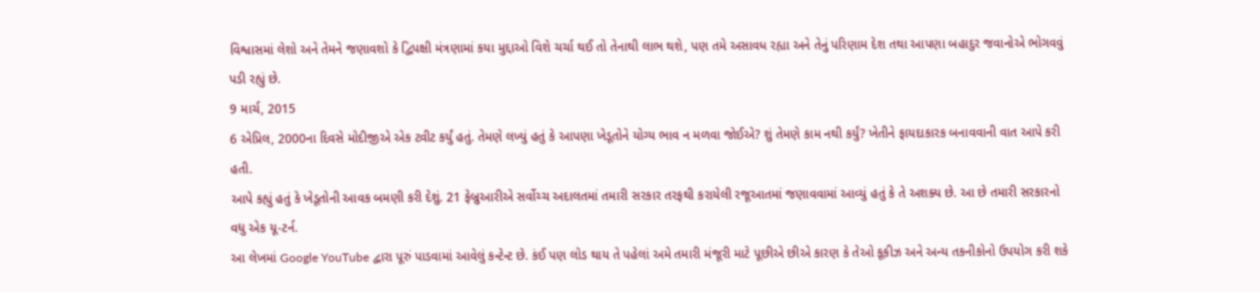વિશ્વાસમાં લેશો અને તેમને જણાવશો કે દ્વિપક્ષી મંત્રણામાં કયા મુદ્દાઓ વિશે ચર્ચા થઈ તો તેનાથી લાભ થશે, પણ તમે અસાવધ રહ્યા અને તેનું પરિણામ દેશ તથા આપણા બહાદુર જવાનોએ ભોગવવું પડી રહ્યું છે.
9 માર્ચ, 2015
6 એપ્રિલ, 2000ના દિવસે મોદીજીએ એક ટ્વીટ કર્યું હતું. તેમણે લખ્યું હતું કે આપણા ખેડૂતોને યોગ્ય ભાવ ન મળવા જોઈએ? શું તેમણે કામ નથી કર્યું? ખેતીને ફાયદાકારક બનાવવાની વાત આપે કરી હતી.
આપે કહ્યું હતું કે ખેડૂતોની આવક બમણી કરી દેશું. 21 ફેબ્રુઆરીએ સર્વોચ્ચ અદાલતમાં તમારી સરકાર તરફથી કરાયેલી રજૂઆતમાં જણાવવામાં આવ્યું હતું કે તે અશક્ય છે. આ છે તમારી સરકારનો વધુ એક યૂ-ટર્ન.
આ લેખમાં Google YouTube દ્વારા પૂરું પાડવામાં આવેલું કન્ટેન્ટ છે. કંઈ પણ લોડ થાય તે પહેલાં અમે તમારી મંજૂરી માટે પૂછીએ છીએ કારણ કે તેઓ કૂકીઝ અને અન્ય તકનીકોનો ઉપયોગ કરી શકે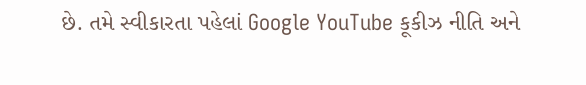છે. તમે સ્વીકારતા પહેલાં Google YouTube કૂકીઝ નીતિ અને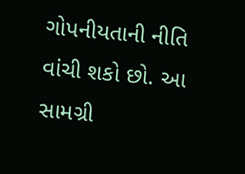ગોપનીયતાની નીતિ વાંચી શકો છો. આ સામગ્રી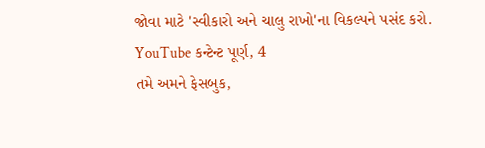જોવા માટે 'સ્વીકારો અને ચાલુ રાખો'ના વિકલ્પને પસંદ કરો.
YouTube કન્ટેન્ટ પૂર્ણ, 4
તમે અમને ફેસબુક,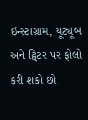ઇન્સ્ટાગ્રામ, યૂટ્યૂબ અને ટ્વિટર પર ફોલો કરી શકો છો